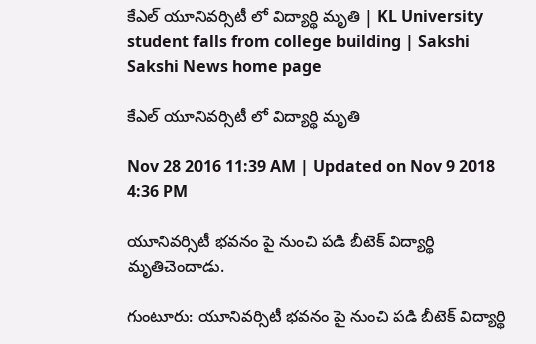కేఎల్ యూనివర్సిటీ లో విద్యార్థి మృతి | KL University student falls from college building | Sakshi
Sakshi News home page

కేఎల్ యూనివర్సిటీ లో విద్యార్థి మృతి

Nov 28 2016 11:39 AM | Updated on Nov 9 2018 4:36 PM

యూనివర్సిటీ భవనం పై నుంచి పడి బీటెక్ విద్యార్థి మృతిచెందాడు.

గుంటూరు: యూనివర్సిటీ భవనం పై నుంచి పడి బీటెక్ విద్యార్థి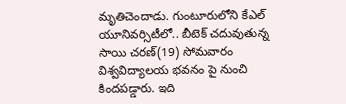మృతిచెందాడు. గుంటూరులోని కేఎల్ యూనివర్సిటీలో.. బీటెక్ చదువుతున్న సాయి చరణ్(19) సోమవారం విశ్వవిద్యాలయ భవనం పై నుంచి కిందపడ్డారు. ఇది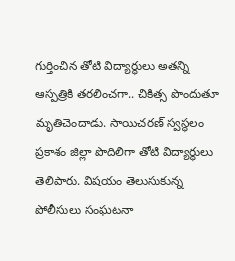గుర్తించిన తోటి విద్యార్థులు అతన్ని ఆస్పత్రికి తరలించగా.. చికిత్స పొందుతూ మృతిచెందాడు. సాయిచరణ్ స్వస్థలం ప్రకాశం జిల్లా పొదిలిగా తోటి విద్యార్థులు తెలిపారు. విషయం తెలుసుకున్న పోలీసులు సంఘటనా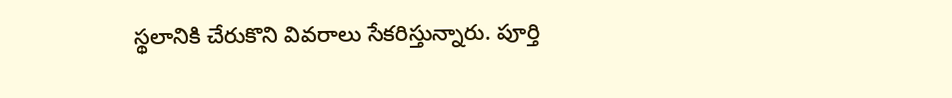స్థలానికి చేరుకొని వివరాలు సేకరిస్తున్నారు. పూర్తి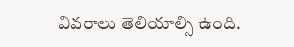వివరాలు తెలియాల్సి ఉంది.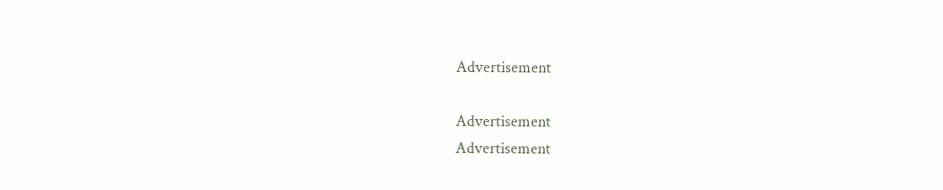Advertisement

Advertisement
Advertisement